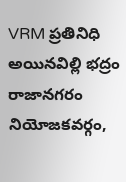VRM ప్రతినిధి అయినవిల్లి భద్రం
రాజానగరం నియోజకవర్గం,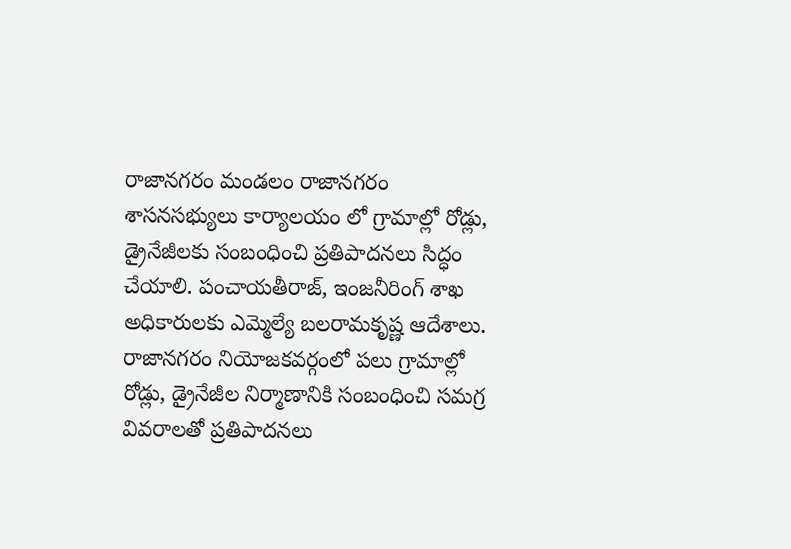రాజానగరం మండలం రాజానగరం శాసనసభ్యులు కార్యాలయం లో గ్రామాల్లో రోడ్లు, డ్రైనేజీలకు సంబంధించి ప్రతిపాదనలు సిద్ధం చేయాలి. పంచాయతీరాజ్, ఇంజనీరింగ్ శాఖ అధికారులకు ఎమ్మెల్యే బలరామకృష్ణ ఆదేశాలు.
రాజానగరం నియోజకవర్గంలో పలు గ్రామాల్లో రోడ్లు, డ్రైనేజీల నిర్మాణానికి సంబంధించి సమగ్ర వివరాలతో ప్రతిపాదనలు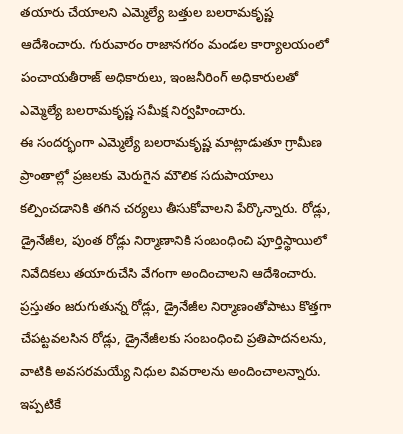తయారు చేయాలని ఎమ్మెల్యే బత్తుల బలరామకృష్ణ ఆదేశించారు. గురువారం రాజానగరం మండల కార్యాలయంలో పంచాయతీరాజ్ అధికారులు, ఇంజనీరింగ్ అధికారులతో ఎమ్మెల్యే బలరామకృష్ణ సమీక్ష నిర్వహించారు.
ఈ సందర్భంగా ఎమ్మెల్యే బలరామకృష్ణ మాట్లాడుతూ గ్రామీణ ప్రాంతాల్లో ప్రజలకు మెరుగైన మౌలిక సదుపాయాలు కల్పించడానికి తగిన చర్యలు తీసుకోవాలని పేర్కొన్నారు. రోడ్లు, డ్రైనేజీల, పుంత రోడ్లు నిర్మాణానికి సంబంధించి పూర్తిస్థాయిలో నివేదికలు తయారుచేసి వేగంగా అందించాలని ఆదేశించారు. ప్రస్తుతం జరుగుతున్న రోడ్లు, డ్రైనేజీల నిర్మాణంతోపాటు కొత్తగా చేపట్టవలసిన రోడ్లు, డ్రైనేజీలకు సంబంధించి ప్రతిపాదనలను, వాటికి అవసరమయ్యే నిధుల వివరాలను అందించాలన్నారు. ఇప్పటికే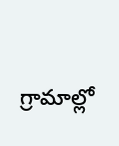గ్రామాల్లో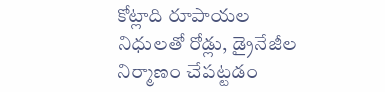కోట్లాది రూపాయల నిధులతో రోడ్లు, డ్రైనేజీల నిర్మాణం చేపట్టడం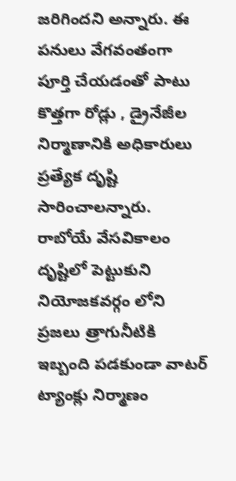జరిగిందని అన్నారు. ఈ పనులు వేగవంతంగా పూర్తి చేయడంతో పాటు కొత్తగా రోడ్లు , డ్రైనేజీల నిర్మాణానికి అధికారులు ప్రత్యేక దృష్టి సారించాలన్నారు.
రాబోయే వేసవికాలం దృష్టిలో పెట్టుకుని నియోజకవర్గం లోని ప్రజలు త్రాగునీటికి ఇబ్బంది పడకుండా వాటర్ ట్యాంక్లు నిర్మాణం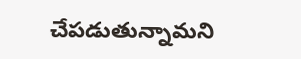చేపడుతున్నామని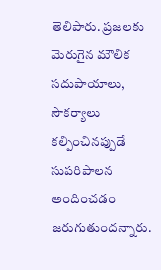తెలిపారు. ప్రజలకు మెరుగైన మౌలిక సదుపాయాలు, సౌకర్యాలు కల్పించినప్పుడే సుపరిపాలన అందించడం జరుగుతుందన్నారు.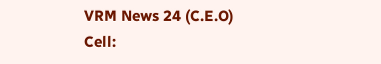VRM News 24 (C.E.O) Cell: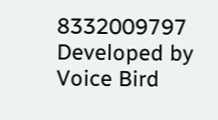8332009797
Developed by Voice Bird